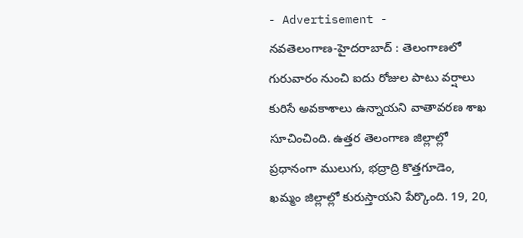- Advertisement -
నవతెలంగాణ-హైదరాబాద్ : తెలంగాణలో గురువారం నుంచి ఐదు రోజుల పాటు వర్షాలు కురిసే అవకాశాలు ఉన్నాయని వాతావరణ శాఖ సూచించింది. ఉత్తర తెలంగాణ జిల్లాల్లో ప్రధానంగా ములుగు, భద్రాద్రి కొత్తగూడెం, ఖమ్మం జిల్లాల్లో కురుస్తాయని పేర్కొంది. 19, 20,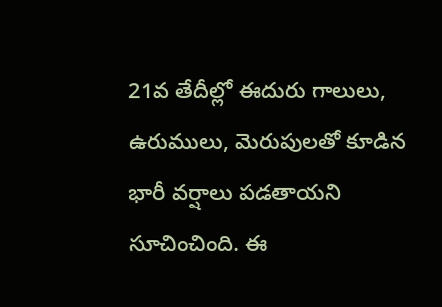21వ తేదీల్లో ఈదురు గాలులు, ఉరుములు, మెరుపులతో కూడిన భారీ వర్షాలు పడతాయని సూచించింది. ఈ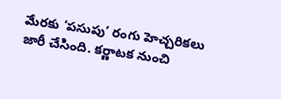మేరకు ‘పసుపు’ రంగు హెచ్చరికలు జారీ చేసింది. కర్ణాటక నుంచి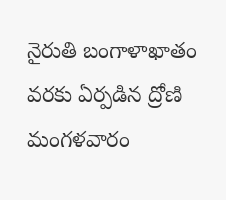నైరుతి బంగాళాఖాతం వరకు ఏర్పడిన ద్రోణి మంగళవారం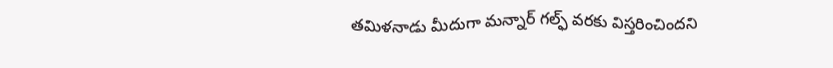తమిళనాడు మీదుగా మన్నార్ గల్ఫ్ వరకు విస్తరించిందని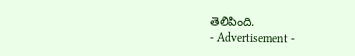తెలిపింది.
- Advertisement -